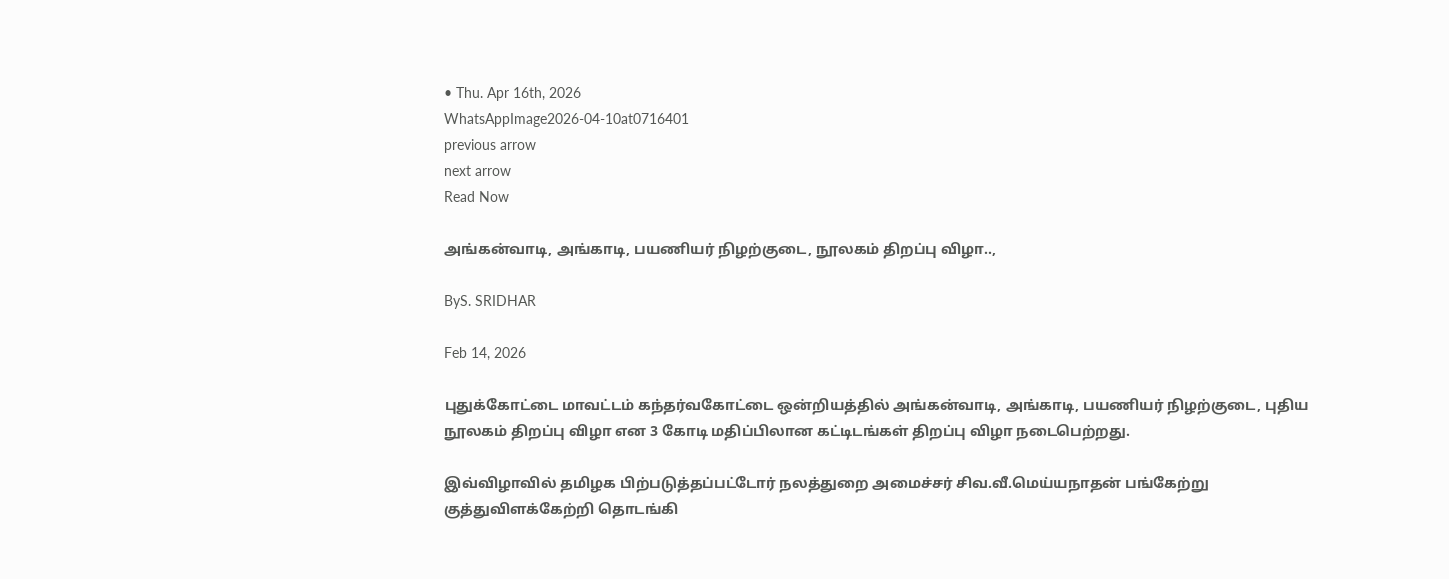• Thu. Apr 16th, 2026
WhatsAppImage2026-04-10at0716401
previous arrow
next arrow
Read Now

அங்கன்வாடி, அங்காடி, பயணியர் நிழற்குடை, நூலகம் திறப்பு விழா..,

ByS. SRIDHAR

Feb 14, 2026

புதுக்கோட்டை மாவட்டம் கந்தர்வகோட்டை ஒன்றியத்தில் அங்கன்வாடி, அங்காடி, பயணியர் நிழற்குடை, புதிய நூலகம் திறப்பு விழா என 3 கோடி மதிப்பிலான கட்டிடங்கள் திறப்பு விழா நடைபெற்றது.

இவ்விழாவில் தமிழக பிற்படுத்தப்பட்டோர் நலத்துறை அமைச்சர் சிவ.வீ.மெய்யநாதன் பங்கேற்று குத்துவிளக்கேற்றி தொடங்கி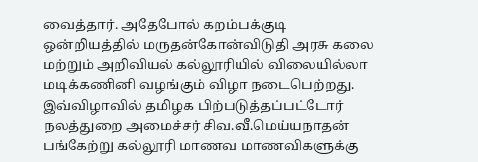வைத்தார். அதேபோல் கறம்பக்குடி ஒன்றியத்தில் மருதன்கோன்விடுதி அரசு கலை மற்றும் அறிவியல் கல்லூரியில் விலையில்லா மடிக்கணினி வழங்கும் விழா நடைபெற்றது. இவ்விழாவில் தமிழக பிற்படுத்தப்பட்டோர் நலத்துறை அமைச்சர் சிவ.வீ.மெய்யநாதன் பங்கேற்று கல்லூரி மாணவ மாணவிகளுக்கு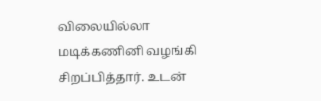விலையில்லா மடிக்கணினி வழங்கி சிறப்பித்தார். உடன்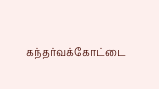கந்தர்வக்கோட்டை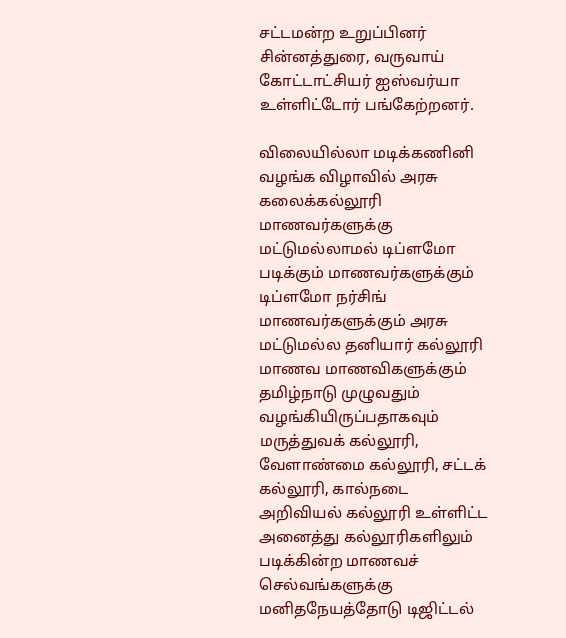சட்டமன்ற உறுப்பினர் சின்னத்துரை, வருவாய் கோட்டாட்சியர் ஐஸ்வர்யா உள்ளிட்டோர் பங்கேற்றனர்.

விலையில்லா மடிக்கணினி வழங்க விழாவில் அரசு கலைக்கல்லூரி மாணவர்களுக்கு மட்டுமல்லாமல் டிப்ளமோ படிக்கும் மாணவர்களுக்கும் டிப்ளமோ நர்சிங் மாணவர்களுக்கும் அரசு மட்டுமல்ல தனியார் கல்லூரி மாணவ மாணவிகளுக்கும் தமிழ்நாடு முழுவதும் வழங்கியிருப்பதாகவும் மருத்துவக் கல்லூரி, வேளாண்மை கல்லூரி, சட்டக் கல்லூரி, கால்நடை அறிவியல் கல்லூரி உள்ளிட்ட அனைத்து கல்லூரிகளிலும் படிக்கின்ற மாணவச் செல்வங்களுக்கு மனிதநேயத்தோடு டிஜிட்டல்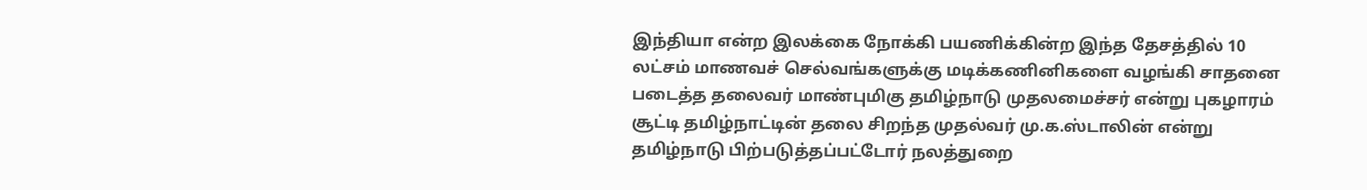இந்தியா என்ற இலக்கை நோக்கி பயணிக்கின்ற இந்த தேசத்தில் 10 லட்சம் மாணவச் செல்வங்களுக்கு மடிக்கணினிகளை வழங்கி சாதனை படைத்த தலைவர் மாண்புமிகு தமிழ்நாடு முதலமைச்சர் என்று புகழாரம் சூட்டி தமிழ்நாட்டின் தலை சிறந்த முதல்வர் மு.க.ஸ்டாலின் என்று தமிழ்நாடு பிற்படுத்தப்பட்டோர் நலத்துறை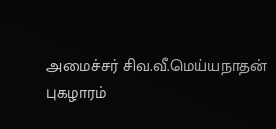அமைச்சர் சிவ.வீ.மெய்யநாதன் புகழாரம்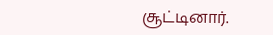சூட்டினார்.